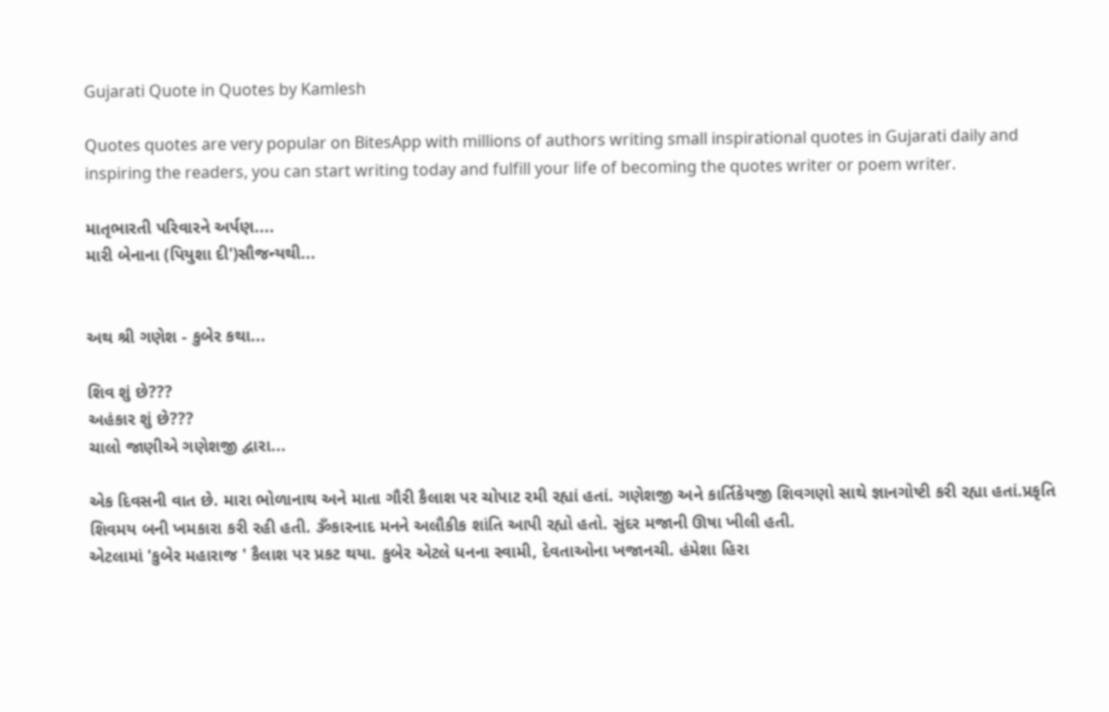Gujarati Quote in Quotes by Kamlesh

Quotes quotes are very popular on BitesApp with millions of authors writing small inspirational quotes in Gujarati daily and inspiring the readers, you can start writing today and fulfill your life of becoming the quotes writer or poem writer.

માતૃભારતી પરિવારને અર્પણ....
મારી બેનાના (પિયુશા દી')સૌજન્યથી...


અથ શ્રી ગણેશ - કુબેર કથા...

શિવ શું છે???
અહંકાર શું છે???
ચાલો જાણીએ ગણેશજી દ્વારા...

એક દિવસની વાત છે. મારા ભોળાનાથ અને માતા ગૌરી કૈલાશ પર ચોપાટ રમી રહ્યાં હતાં. ગણેશજી અને કાર્તિકેયજી શિવગણો સાથે જ્ઞાનગોષ્ટી કરી રહ્યા હતાં.પ્રકૃતિ શિવમય બની ખમકારા કરી રહી હતી. ૐકારનાદ મનને અલૌકીક શાંતિ આપી રહ્યો હતો. સુંદર મજાની ઊષા ખીલી હતી.
એટલામાં 'કુબેર મહારાજ ' કૈલાશ પર પ્રકટ થયા. કુબેર એટલે ધનના સ્વામી, દેવતાઓના ખજાનચી. હંમેશા હિરા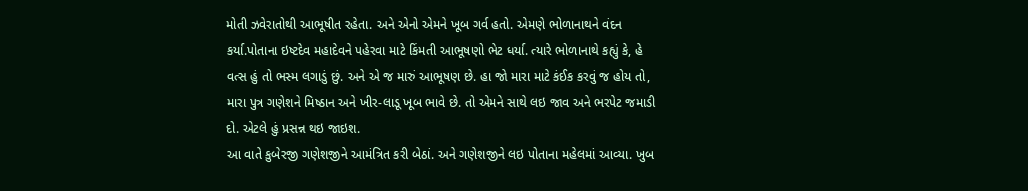મોતી ઝવેરાતોથી આભૂષીત રહેતા. અને એનો એમને ખૂબ ગર્વ હતો. એમણે ભોળાનાથને વંદન કર્યા.પોતાના ઇષ્ટદેવ મહાદેવને પહેરવા માટે કિંમતી આભૂષણો ભેટ ધર્યા. ત્યારે ભોળાનાથે કહ્યું કે, હે વત્સ હું તો ભસ્મ લગાડું છું. અને એ જ મારું આભૂષણ છે. હા જો મારા માટે કંઈક કરવું જ હોય તો, મારા પુત્ર ગણેશને મિષ્ઠાન અને ખીર-લાડૂ ખૂબ ભાવે છે. તો એમને સાથે લઇ જાવ અને ભરપેટ જમાડી દો. એટલે હું પ્રસન્ન થઇ જાઇશ.
આ વાતે કુબેરજી ગણેશજીને આમંત્રિત કરી બેઠાં. અને ગણેશજીને લઇ પોતાના મહેલમાં આવ્યા. ખુબ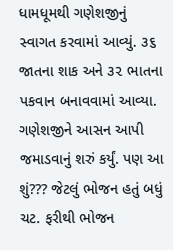ધામધૂમથી ગણેશજીનું સ્વાગત કરવામાં આવ્યું. ૩૬ જાતના શાક અને ૩૨ ભાતના પકવાન બનાવવામાં આવ્યા. ગણેશજીને આસન આપી જમાડવાનું શરું કર્યું. પણ આ શું??? જેટલું ભોજન હતું બધું ચટ. ફરીથી ભોજન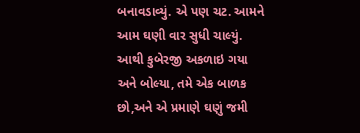બનાવડાવ્યું. એ પણ ચટ. આમને આમ ઘણી વાર સુધી ચાલ્યું. આથી કુબેરજી અકળાઇ ગયા અને બોલ્યા, તમે એક બાળક છો,અને એ પ્રમાણે ઘણું જમી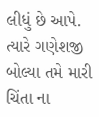લીધું છે આપે. ત્યારે ગણેશજી બોલ્યા તમે મારી ચિંતા ના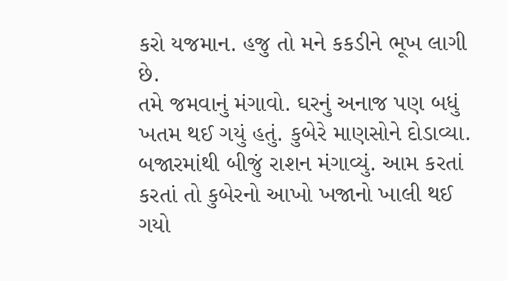કરો યજમાન. હજુ તો મને કકડીને ભૂખ લાગી છે.
તમે જમવાનું મંગાવો. ઘરનું અનાજ પણ બધું ખતમ થઈ ગયું હતું. કુબેરે માણસોને દોડાવ્યા. બજારમાંથી બીજું રાશન મંગાવ્યું. આમ કરતાં કરતાં તો કુબેરનો આખો ખજાનો ખાલી થઈ ગયો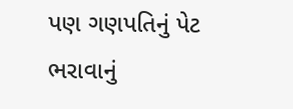પણ ગણપતિનું પેટ ભરાવાનું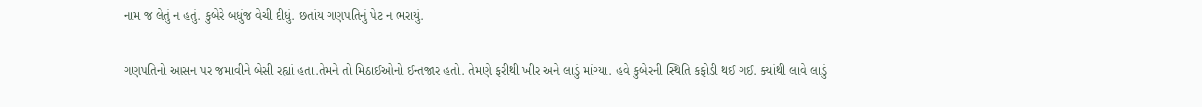નામ જ લેતું ન હતું. કુબેરે બધુંજ વેચી દીધું. છતાંય ગણપતિનું પેટ ન ભરાયું.

ગણપતિનો આસન પર જમાવીને બેસી રહ્યાં હતા.તેમને તો મિઠાઈઓનો ઈન્તજાર હતો. તેમણે ફરીથી ખીર અને લાડું માંગ્યા. હવે કુબેરની સ્થિતિ કફોડી થઈ ગઈ. ક્યાંથી લાવે લાડું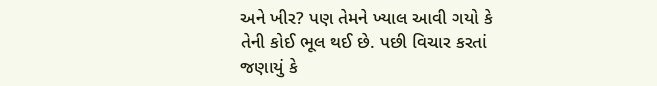અને ખીર? પણ તેમને ખ્યાલ આવી ગયો કે તેની કોઈ ભૂલ થઈ છે. પછી વિચાર કરતાં જણાયું કે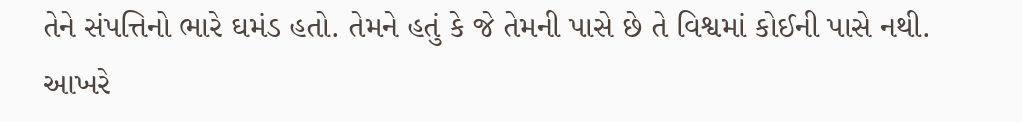તેને સંપત્તિનો ભારે ઘમંડ હતો. તેમને હતું કે જે તેમની પાસે છે તે વિશ્વમાં કોઈની પાસે નથી. આખરે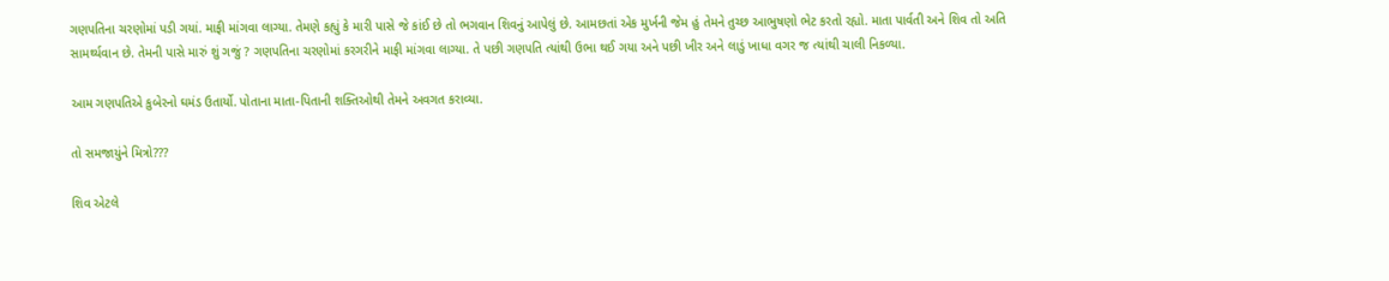ગણપતિના ચરણોમાં પડી ગયાં. માફી માંગવા લાગ્યા. તેમણે કહ્યું કે મારી પાસે જે કાંઈ છે તો ભગવાન શિવનું આપેલું છે. આમછતાં એક મુર્ખની જેમ હું તેમને તુચ્છ આભુષણો ભેટ કરતો રહ્યો. માતા પાર્વતી અને શિવ તો અતિ સામર્થ્યવાન છે. તેમની પાસે મારું શું ગજું ? ગણપતિના ચરણોમાં કરગરીને માફી માંગવા લાગ્યા. તે પછી ગણપતિ ત્યાંથી ઉભા થઈ ગયા અને પછી ખીર અને લાડું ખાધા વગર જ ત્યાંથી ચાલી નિકળ્યા.

આમ ગણપતિએ કુબેરનો ઘમંડ ઉતાર્યો. પોતાના માતા-પિતાની શક્તિઓથી તેમને અવગત કરાવ્યા.

તો સમજાયુંને મિત્રો???

શિવ એટલે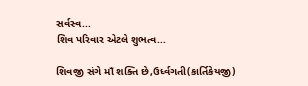સર્વસ્વ...
શિવ પરિવાર એટલે શુભત્વ...

શિવજી સંગે માઁ શક્તિ છે,ઉર્ધ્વગતી(કાર્તિકેયજી)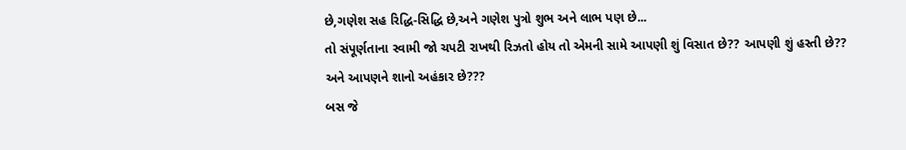છે,ગણેશ સહ રિદ્ધિ-સિદ્ધિ છે,અને ગણેશ પુત્રો શુભ અને લાભ પણ છે...
તો સંપૂર્ણતાના સ્વામી જો ચપટી રાખથી રિઝતો હોય તો એમની સામે આપણી શું વિસાત છે?? આપણી શું હસ્તી છે?? અને આપણને શાનો અહંકાર છે???
બસ જે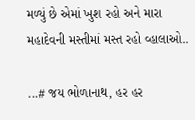મળ્યું છે એમાં ખુશ રહો અને મારા મહાદેવની મસ્તીમાં મસ્ત રહો વ્હાલાઓ..

...# જય ભોળાનાથ, હર હર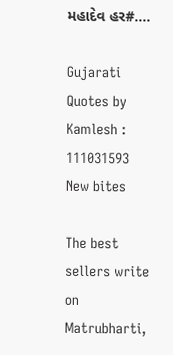મહાદેવ હર#....

Gujarati Quotes by Kamlesh : 111031593
New bites

The best sellers write on Matrubharti,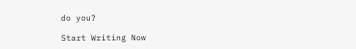do you?

Start Writing Now